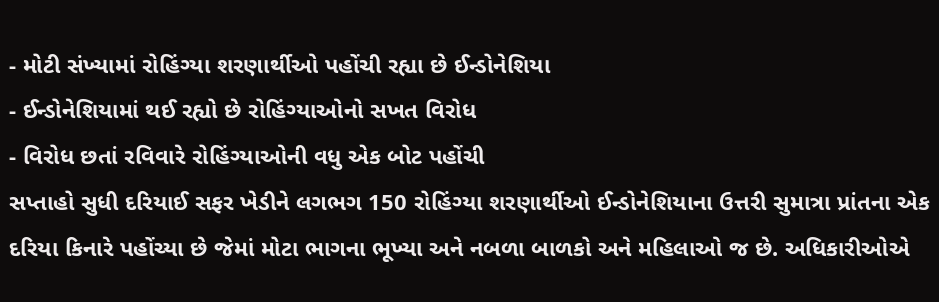- મોટી સંખ્યામાં રોહિંગ્યા શરણાર્થીઓ પહોંચી રહ્યા છે ઈન્ડોનેશિયા
- ઈન્ડોનેશિયામાં થઈ રહ્યો છે રોહિંગ્યાઓનો સખત વિરોધ
- વિરોધ છતાં રવિવારે રોહિંગ્યાઓની વધુ એક બોટ પહોંચી
સપ્તાહો સુધી દરિયાઈ સફર ખેડીને લગભગ 150 રોહિંગ્યા શરણાર્થીઓ ઈન્ડોનેશિયાના ઉત્તરી સુમાત્રા પ્રાંતના એક દરિયા કિનારે પહોંચ્યા છે જેમાં મોટા ભાગના ભૂખ્યા અને નબળા બાળકો અને મહિલાઓ જ છે. અધિકારીઓએ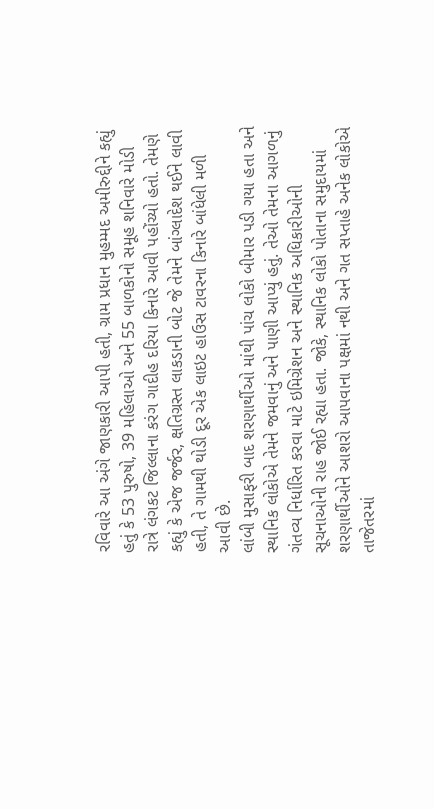રવિવારે આ અંગે જાણકારી આપી હતી, ગ્રામ પ્રધાન મુહમ્મદ અમીરુદ્દીને કહ્યું હતું કે 53 પુરુષો, 39 મહિલાઓ અને 55 બાળકોનો સમૂહ શનિવારે મોડી રાત્રે લંગકટ જિલ્લાના કરંગ ગાદીહ દરિયા કિનારે આવી પહોંચ્યો હતો. તેમણે કહ્યું કે એજ જર્જર, ક્ષતિગ્રસ્ત લાકડાની બોટ જે તેમને બાંગ્લાદેશ થઈને લાવી હતી, તે ગામથી થોડી દૂર એક લાઇટ હાઉસ ટાવરના કિનારે બાંધેલી મળી આવી છે.
લાંબી મુસાફરી બાદ શરણાર્થીઓ માંથી પાંચ લોકો બીમાર પડી ગયા હતા અને સ્થાનિક લોકોએ તેમને જમવાનું અને પાણી આપ્યું હતું. તેઓ તેમના આગળનું ગંતવ્ય નિર્ધારિત કરવા માટે ઇમિગ્રેશન અને સ્થાનિક અધિકારીઓની સૂચનાઓની રાહ જોઈ રહ્યા હતા. જોકે, સ્થાનિક લોકો પોતાના સમુદાયમાં શરણાર્થીઓને આશરો આપવાના પક્ષમાં નથી અને ગત સપ્તાહે અનેક લોકોએ તાજેતરમાં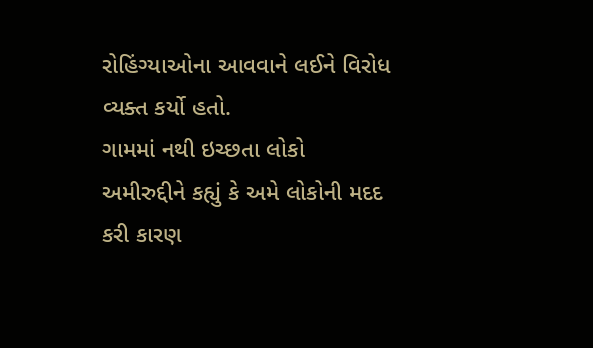રોહિંગ્યાઓના આવવાને લઈને વિરોધ વ્યક્ત કર્યો હતો.
ગામમાં નથી ઇચ્છતા લોકો
અમીરુદ્દીને કહ્યું કે અમે લોકોની મદદ કરી કારણ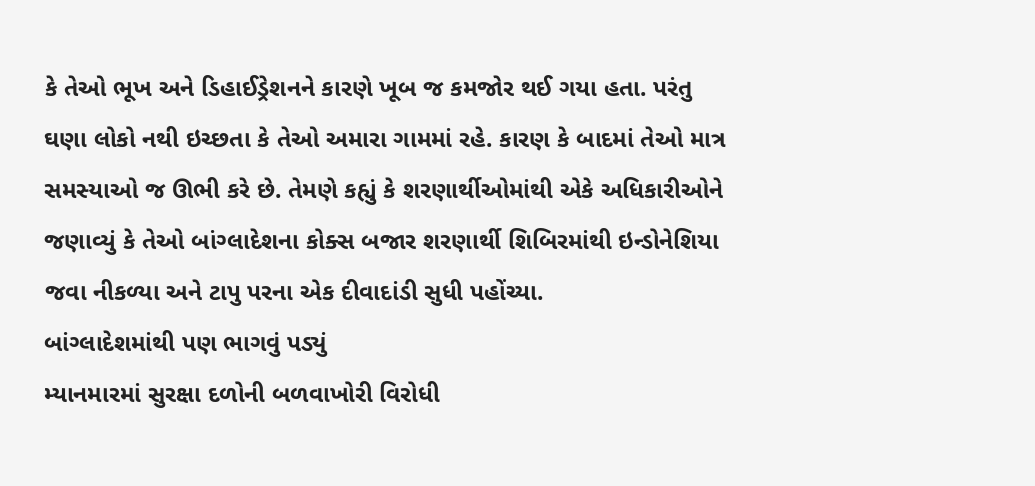કે તેઓ ભૂખ અને ડિહાઈડ્રેશનને કારણે ખૂબ જ કમજોર થઈ ગયા હતા. પરંતુ ઘણા લોકો નથી ઇચ્છતા કે તેઓ અમારા ગામમાં રહે. કારણ કે બાદમાં તેઓ માત્ર સમસ્યાઓ જ ઊભી કરે છે. તેમણે કહ્યું કે શરણાર્થીઓમાંથી એકે અધિકારીઓને જણાવ્યું કે તેઓ બાંગ્લાદેશના કોક્સ બજાર શરણાર્થી શિબિરમાંથી ઇન્ડોનેશિયા જવા નીકળ્યા અને ટાપુ પરના એક દીવાદાંડી સુધી પહોંચ્યા.
બાંગ્લાદેશમાંથી પણ ભાગવું પડ્યું
મ્યાનમારમાં સુરક્ષા દળોની બળવાખોરી વિરોધી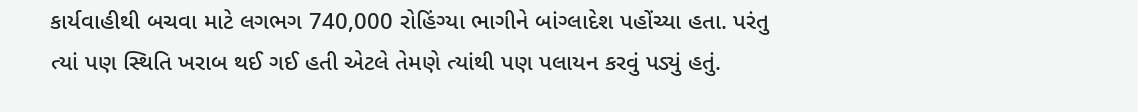કાર્યવાહીથી બચવા માટે લગભગ 740,000 રોહિંગ્યા ભાગીને બાંગ્લાદેશ પહોંચ્યા હતા. પરંતુ ત્યાં પણ સ્થિતિ ખરાબ થઈ ગઈ હતી એટલે તેમણે ત્યાંથી પણ પલાયન કરવું પડ્યું હતું.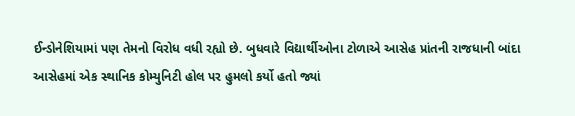ઈન્ડોનેશિયામાં પણ તેમનો વિરોધ વધી રહ્યો છે. બુધવારે વિદ્યાર્થીઓના ટોળાએ આસેહ પ્રાંતની રાજધાની બાંદા આસેહમાં એક સ્થાનિક કોમ્યુનિટી હોલ પર હુમલો કર્યો હતો જ્યાં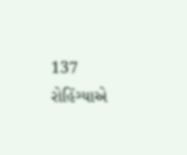137 રોહિંગ્યાએ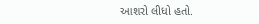આશરો લીધો હતો.